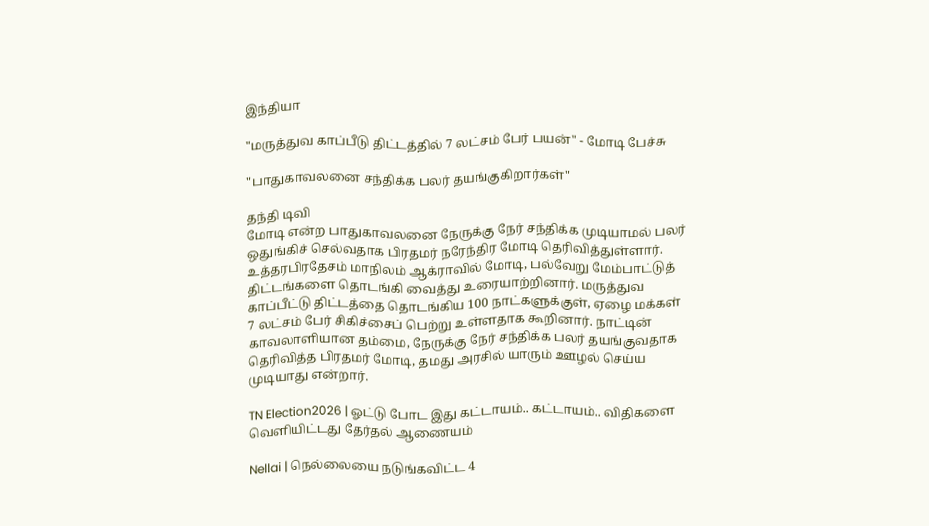இந்தியா

"மருத்துவ காப்பீடு திட்டத்தில் 7 லட்சம் பேர் பயன்" - மோடி பேச்சு

"பாதுகாவலனை சந்திக்க பலர் தயங்குகிறார்கள்"

தந்தி டிவி
மோடி என்ற பாதுகாவலனை நேருக்கு நேர் சந்திக்க முடியாமல் பலர் ஒதுங்கிச் செல்வதாக பிரதமர் நரேந்திர மோடி தெரிவித்துள்ளார். உத்தரபிரதேசம் மாநிலம் ஆக்ராவில் மோடி, பல்வேறு மேம்பாட்டுத் திட்டங்களை தொடங்கி வைத்து உரையாற்றினார். மருத்துவ காப்பீட்டு திட்டத்தை தொடங்கிய 100 நாட்களுக்குள், ஏழை மக்கள் 7 லட்சம் பேர் சிகிச்சைப் பெற்று உள்ளதாக கூறினார். நாட்டின் காவலாளியான தம்மை, நேருக்கு நேர் சந்திக்க பலர் தயங்குவதாக தெரிவித்த பிரதமர் மோடி, தமது அரசில் யாரும் ஊழல் செய்ய முடியாது என்றார்.

TN Election2026 | ஓட்டு போட இது கட்டாயம்.. கட்டாயம்.. விதிகளை வெளியிட்டது தேர்தல் ஆணையம்

Nellai | நெல்லையை நடுங்கவிட்ட 4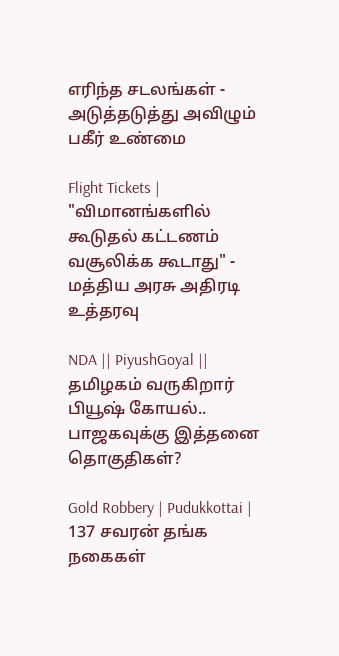எரிந்த சடலங்கள் - அடுத்தடுத்து அவிழும் பகீர் உண்மை

Flight Tickets | "விமானங்களில் கூடுதல் கட்டணம் வசூலிக்க கூடாது" - மத்திய அரசு அதிரடி உத்தரவு

NDA || PiyushGoyal || தமிழகம் வருகிறார் பியூஷ் கோயல்.. பாஜகவுக்கு இத்தனை தொகுதிகள்?

Gold Robbery | Pudukkottai | 137 சவரன் தங்க நகைகள்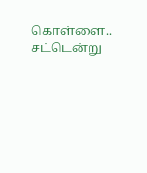கொள்ளை.. சட்டென்று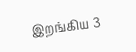இறங்கிய 3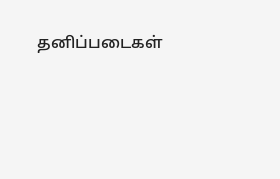தனிப்படைகள்